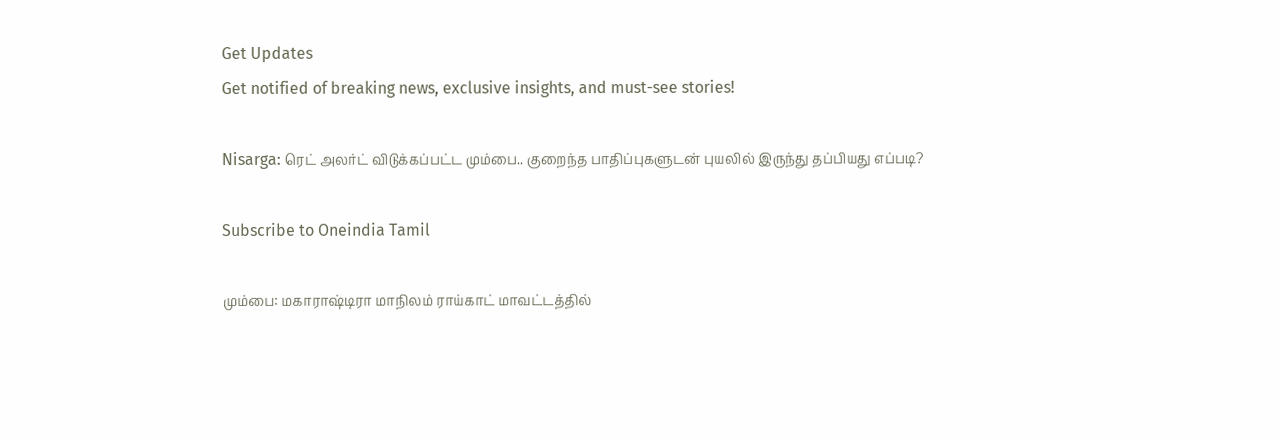Get Updates
Get notified of breaking news, exclusive insights, and must-see stories!

Nisarga: ரெட் அலர்ட் விடுக்கப்பட்ட மும்பை.. குறைந்த பாதிப்புகளுடன் புயலில் இருந்து தப்பியது எப்படி?

Subscribe to Oneindia Tamil

மும்பை: மகாராஷ்டிரா மாநிலம் ராய்காட் மாவட்டத்தில்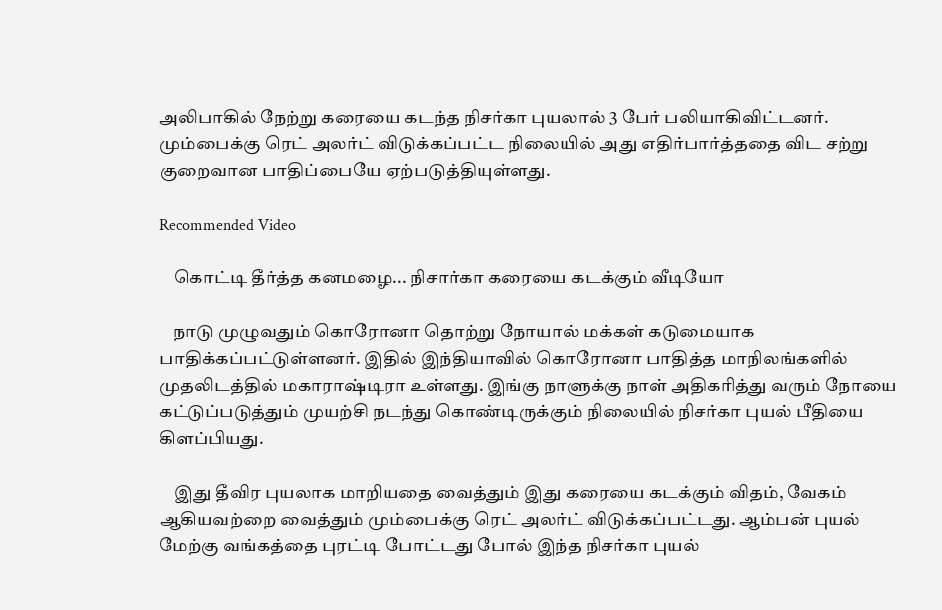அலிபாகில் நேற்று கரையை கடந்த நிசர்கா புயலால் 3 பேர் பலியாகிவிட்டனர். மும்பைக்கு ரெட் அலர்ட் விடுக்கப்பட்ட நிலையில் அது எதிர்பார்த்ததை விட சற்று குறைவான பாதிப்பையே ஏற்படுத்தியுள்ளது.

Recommended Video

    கொட்டி தீர்த்த கனமழை... நிசார்கா கரையை கடக்கும் வீடியோ

    நாடு முழுவதும் கொரோனா தொற்று நோயால் மக்கள் கடுமையாக பாதிக்கப்பட்டுள்ளனர். இதில் இந்தியாவில் கொரோனா பாதித்த மாநிலங்களில் முதலிடத்தில் மகாராஷ்டிரா உள்ளது. இங்கு நாளுக்கு நாள் அதிகரித்து வரும் நோயை கட்டுப்படுத்தும் முயற்சி நடந்து கொண்டிருக்கும் நிலையில் நிசர்கா புயல் பீதியை கிளப்பியது.

    இது தீவிர புயலாக மாறியதை வைத்தும் இது கரையை கடக்கும் விதம், வேகம் ஆகியவற்றை வைத்தும் மும்பைக்கு ரெட் அலர்ட் விடுக்கப்பட்டது. ஆம்பன் புயல் மேற்கு வங்கத்தை புரட்டி போட்டது போல் இந்த நிசர்கா புயல்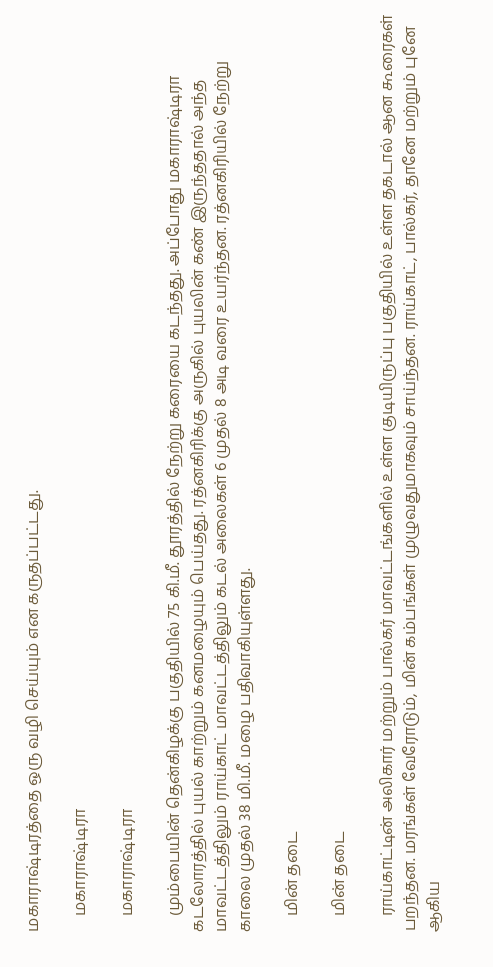மகாராஷ்டிரத்தை ஒரு வழி செய்யும் என கருதப்பட்டது.

    மகாராஷ்டிரா

    மகாராஷ்டிரா

    மும்பையின் தென்கிழக்கு பகுதியில் 75 கி.மீ. தூரத்தில் நேற்று கரையை கடந்தது. அப்போது மகாராஷ்டிரா கடலோரத்தில் புயல் காற்றும் கனமழையும் பெய்தது. ரத்னகிரிக்கு அருகில் புயலின் கண் இருந்ததால் அந்த மாவட்டத்திலும் ராய்காட் மாவட்டத்திலும் கடல் அலைகள் 6 முதல் 8 அடி வரை உயர்ந்தன. ரத்னகிரியில் நேற்று காலை முதல் 38 மி.மீ. மழை பதிவாகியுள்ளது.

    மின் தடை

    மின் தடை

    ராய்காட்டின் அலிகார் மற்றும் பால்கர் மாவட்டங்களில் உள்ள குடியிருப்பு பகுதியில் உள்ள தகடால் ஆன கூரைகள் பறந்தன. மரங்கள் வேரோடும், மின் கம்பங்கள் முழுவதுமாகவும் சாய்ந்தன. ராய்காட், பால்கர், தானே மற்றும் புனே ஆகிய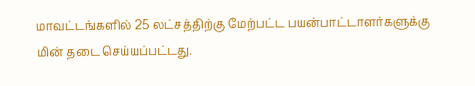மாவட்டங்களில் 25 லட்சத்திற்கு மேற்பட்ட பயன்பாட்டாளர்களுக்கு மின் தடை செய்யப்பட்டது.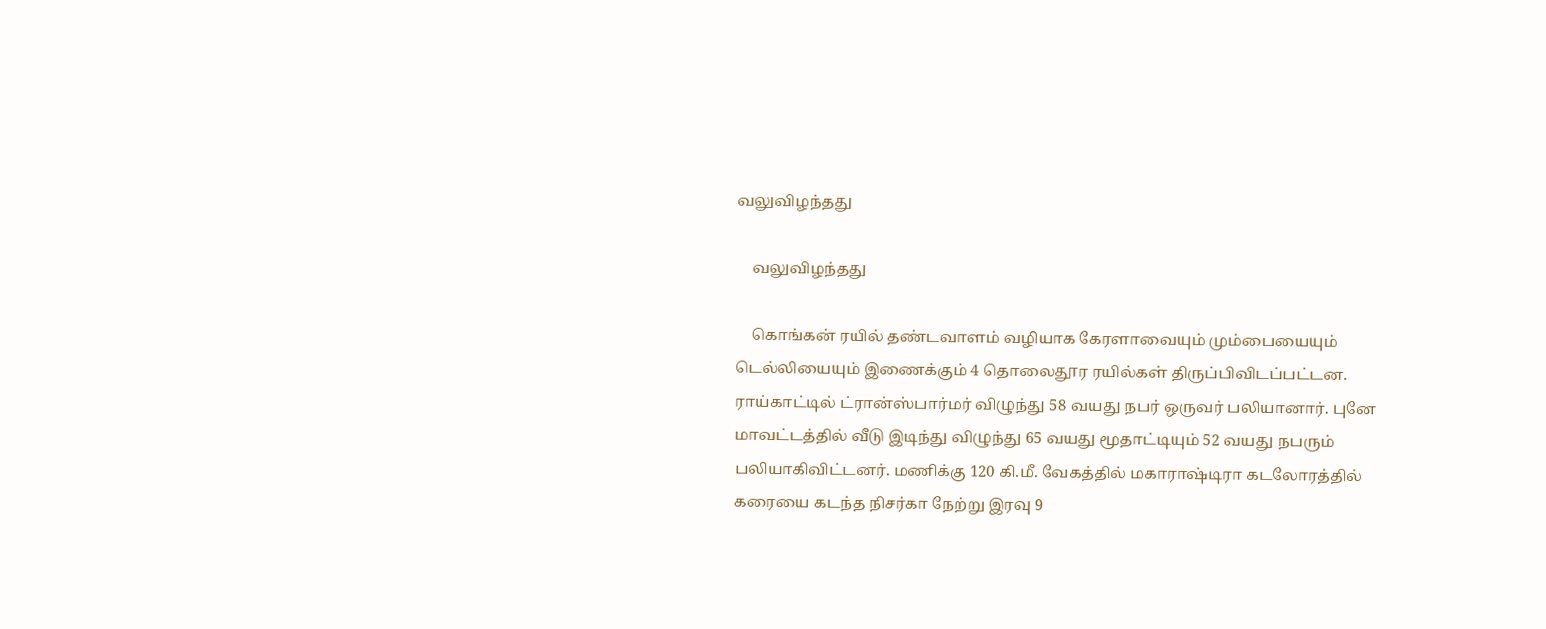வலுவிழந்தது

    வலுவிழந்தது

    கொங்கன் ரயில் தண்டவாளம் வழியாக கேரளாவையும் மும்பையையும் டெல்லியையும் இணைக்கும் 4 தொலைதூர ரயில்கள் திருப்பிவிடப்பட்டன. ராய்காட்டில் ட்ரான்ஸ்பார்மர் விழுந்து 58 வயது நபர் ஒருவர் பலியானார். புனே மாவட்டத்தில் வீடு இடிந்து விழுந்து 65 வயது மூதாட்டியும் 52 வயது நபரும் பலியாகிவிட்டனர். மணிக்கு 120 கி.மீ. வேகத்தில் மகாராஷ்டிரா கடலோரத்தில் கரையை கடந்த நிசர்கா நேற்று இரவு 9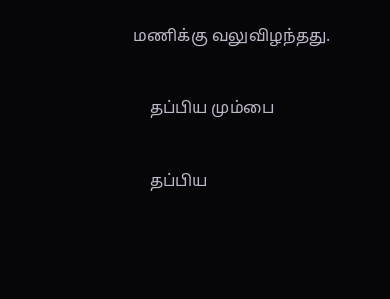மணிக்கு வலுவிழந்தது.

    தப்பிய மும்பை

    தப்பிய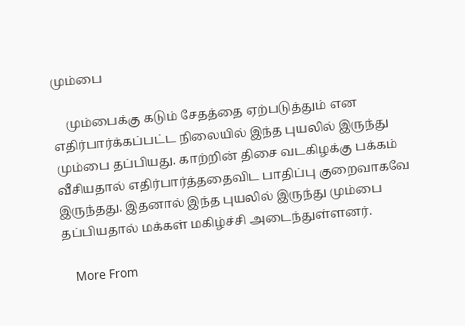மும்பை

    மும்பைக்கு கடும் சேதத்தை ஏற்படுத்தும் என எதிர்பார்க்கப்பட்ட நிலையில் இந்த புயலில் இருந்து மும்பை தப்பியது. காற்றின் திசை வடகிழக்கு பக்கம் வீசியதால் எதிர்பார்த்ததைவிட பாதிப்பு குறைவாகவே இருந்தது. இதனால் இந்த புயலில் இருந்து மும்பை தப்பியதால் மக்கள் மகிழ்ச்சி அடைந்துள்ளனர்.

    More From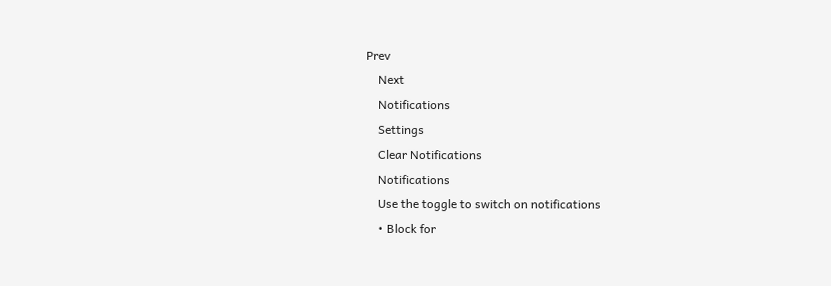Prev
    Next
    Notifications
    Settings
    Clear Notifications
    Notifications
    Use the toggle to switch on notifications
    • Block for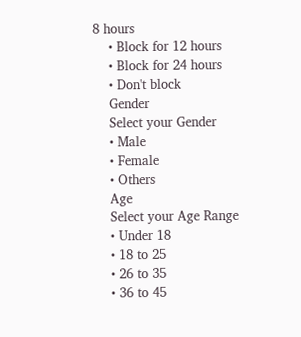8 hours
    • Block for 12 hours
    • Block for 24 hours
    • Don't block
    Gender
    Select your Gender
    • Male
    • Female
    • Others
    Age
    Select your Age Range
    • Under 18
    • 18 to 25
    • 26 to 35
    • 36 to 45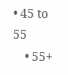• 45 to 55
    • 55+